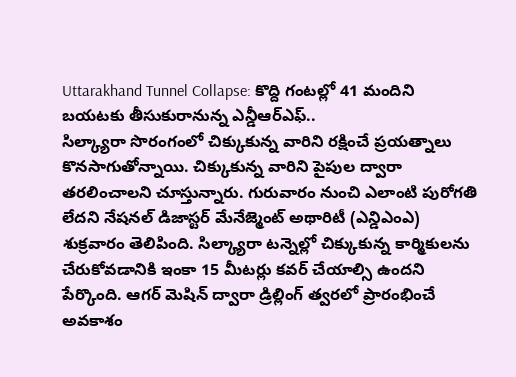Uttarakhand Tunnel Collapse: కొద్ది గంటల్లో 41 మందిని బయటకు తీసుకురానున్న ఎన్డీఆర్ఎఫ్..
సిల్క్యారా సొరంగంలో చిక్కుకున్న వారిని రక్షించే ప్రయత్నాలు కొనసాగుతోన్నాయి. చిక్కుకున్న వారిని పైపుల ద్వారా తరలించాలని చూస్తున్నారు. గురువారం నుంచి ఎలాంటి పురోగతి లేదని నేషనల్ డిజాస్టర్ మేనేజ్మెంట్ అథారిటీ (ఎన్డిఎంఎ) శుక్రవారం తెలిపింది. సిల్క్యారా టన్నెల్లో చిక్కుకున్న కార్మికులను చేరుకోవడానికి ఇంకా 15 మీటర్లు కవర్ చేయాల్సి ఉందని పేర్కొంది. ఆగర్ మెషిన్ ద్వారా డ్రిల్లింగ్ త్వరలో ప్రారంభించే అవకాశం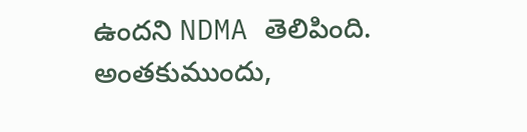ఉందని NDMA తెలిపింది.
అంతకుముందు,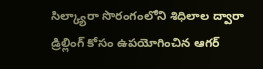సిల్క్యారా సొరంగంలోని శిధిలాల ద్వారా డ్రిల్లింగ్ కోసం ఉపయోగించిన ఆగర్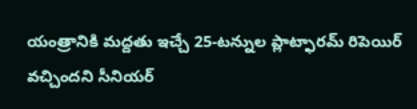యంత్రానికి మద్దతు ఇచ్చే 25-టన్నుల ప్లాట్ఫారమ్ రిపెయిర్ వచ్చిందని సీనియర్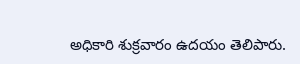అధికారి శుక్రవారం ఉదయం తెలిపారు.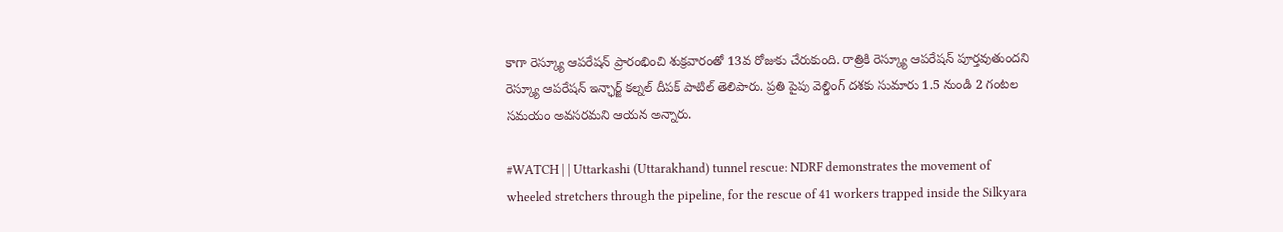కాగా రెస్క్యూ ఆపరేషన్ ప్రారంభించి శుక్రవారంతో 13వ రోజుకు చేరుకుంది. రాత్రికి రెస్క్యూ ఆపరేషన్ పూర్తవుతుందని రెస్క్యూ ఆపరేషన్ ఇన్ఛార్జ్ కల్నల్ దీపక్ పాటిల్ తెలిపారు. ప్రతి పైపు వెల్డింగ్ దశకు సుమారు 1.5 నుండి 2 గంటల సమయం అవసరమని ఆయన అన్నారు.

#WATCH | | Uttarkashi (Uttarakhand) tunnel rescue: NDRF demonstrates the movement of wheeled stretchers through the pipeline, for the rescue of 41 workers trapped inside the Silkyara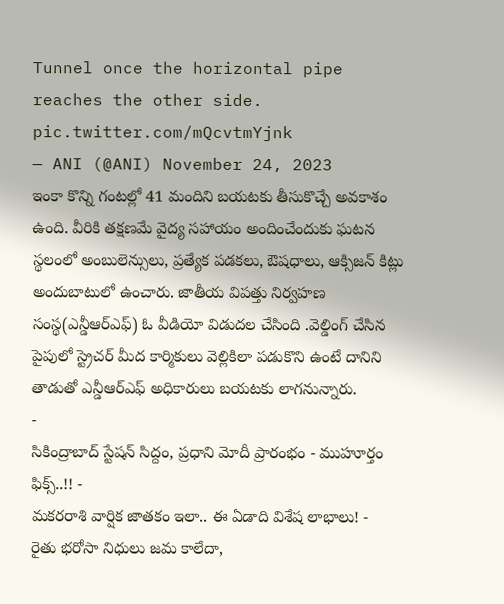Tunnel once the horizontal pipe reaches the other side. pic.twitter.com/mQcvtmYjnk
— ANI (@ANI) November 24, 2023
ఇంకా కొన్ని గంటల్లో 41 మందిని బయటకు తీసుకొచ్చే అవకాశం ఉంది. వీరికి తక్షణమే వైద్య సహాయం అందించేందుకు ఘటన స్థలంలో అంబులెన్సులు, ప్రత్యేక పడకలు, ఔషధాలు, ఆక్సిజన్ కిట్లు అందుబాటులో ఉంచారు. జాతీయ విపత్తు నిర్వహణ సంస్థ(ఎన్డీఆర్ఎఫ్) ఓ వీడియో విడుదల చేసింది .వెల్డింగ్ చేసిన పైపులో స్ట్రెచర్ మీద కార్మికులు వెల్లికిలా పడుకొని ఉంటే దానిని తాడుతో ఎన్డీఆర్ఎఫ్ అధికారులు బయటకు లాగనున్నారు.
-
సికింద్రాబాద్ స్టేషన్ సిద్దం, ప్రధాని మోదీ ప్రారంభం - ముహూర్తం ఫిక్స్..!! -
మకరరాశి వార్షిక జాతకం ఇలా.. ఈ ఏడాది విశేష లాభాలు! -
రైతు భరోసా నిధులు జమ కాలేదా,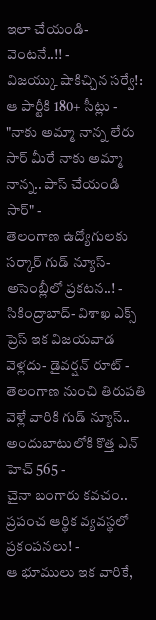ఇలా చేయండి- వెంటనే..!! -
విజయ్కు షాకిచ్చిన సర్వే!: ఆ పార్టీకి 180+ సీట్లు -
"నాకు అమ్మా నాన్న లేరు సార్ మీరే నాకు అమ్మా నాన్న.. పాస్ చేయండి సార్" -
తెలంగాణ ఉద్యోగులకు సర్కార్ గుడ్ న్యూస్-అసెంబ్లీలో ప్రకటన..! -
సికింద్రాబాద్- విశాఖ ఎక్స్ ప్రెస్ ఇక విజయవాడ వెళ్లదు- డైవర్షన్ రూట్ -
తెలంగాణ నుంచి తిరుపతి వెళ్లే వారికి గుడ్ న్యూస్.. అందుబాటులోకి కొత్త ఎన్ హెచ్ 565 -
చైనా బంగారు కవచం.. ప్రపంచ ఆర్థిక వ్యవస్థలో ప్రకంపనలు! -
ఆ భూములు ఇక వారికే,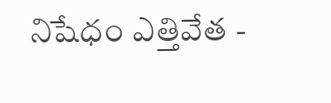నిషేధం ఎత్తివేత -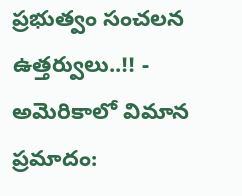ప్రభుత్వం సంచలన ఉత్తర్వులు..!! -
అమెరికాలో విమాన ప్రమాదం: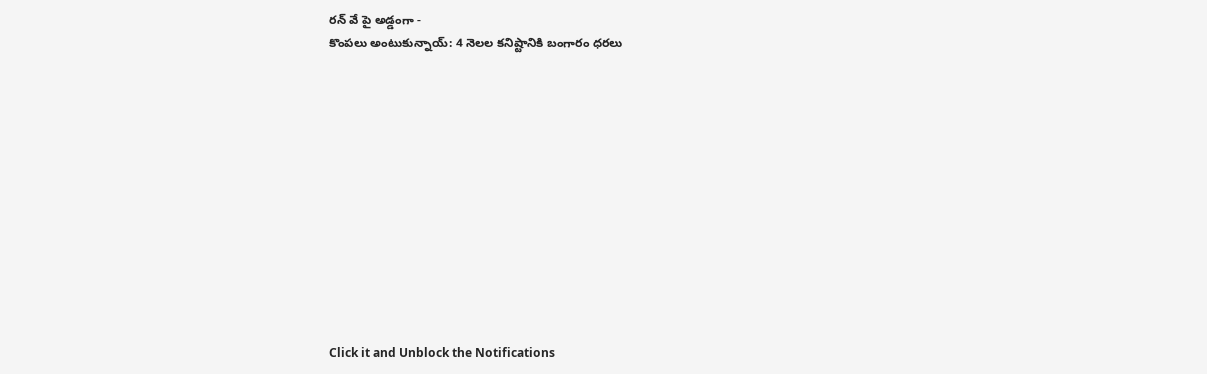రన్ వే పై అడ్డంగా -
కొంపలు అంటుకున్నాయ్: 4 నెలల కనిష్టానికి బంగారం ధరలు












Click it and Unblock the Notifications